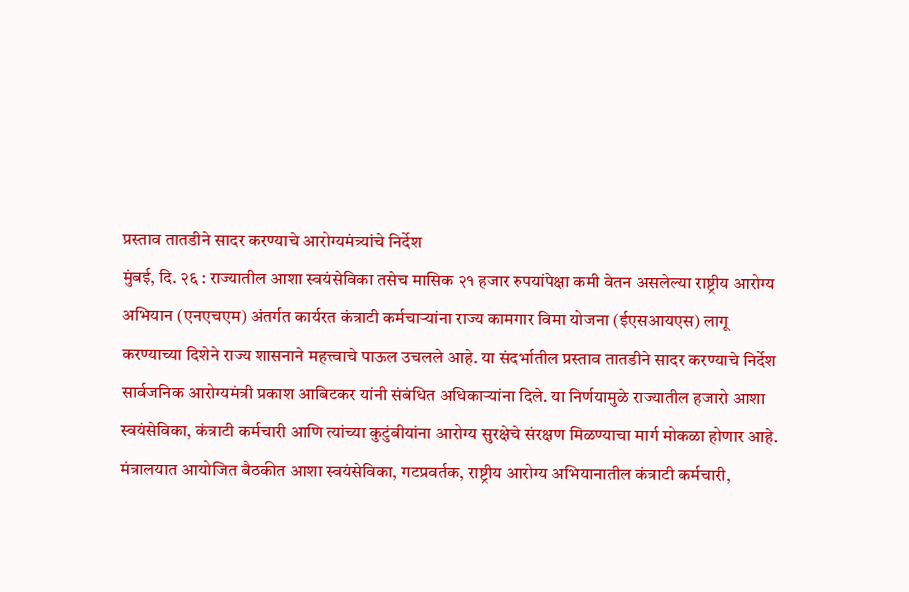प्रस्ताव तातडीने सादर करण्याचे आरोग्यमंत्र्यांचे निर्देश
मुंबई, दि. २६ : राज्यातील आशा स्वयंसेविका तसेच मासिक २१ हजार रुपयांपेक्षा कमी वेतन असलेल्या राष्ट्रीय आरोग्य अभियान (एनएचएम) अंतर्गत कार्यरत कंत्राटी कर्मचाऱ्यांना राज्य कामगार विमा योजना (ईएसआयएस) लागू करण्याच्या दिशेने राज्य शासनाने महत्त्वाचे पाऊल उचलले आहे. या संदर्भातील प्रस्ताव तातडीने सादर करण्याचे निर्देश सार्वजनिक आरोग्यमंत्री प्रकाश आबिटकर यांनी संबंधित अधिकाऱ्यांना दिले. या निर्णयामुळे राज्यातील हजारो आशा स्वयंसेविका, कंत्राटी कर्मचारी आणि त्यांच्या कुटुंबीयांना आरोग्य सुरक्षेचे संरक्षण मिळण्याचा मार्ग मोकळा होणार आहे.
मंत्रालयात आयोजित बैठकीत आशा स्वयंसेविका, गटप्रवर्तक, राष्ट्रीय आरोग्य अभियानातील कंत्राटी कर्मचारी,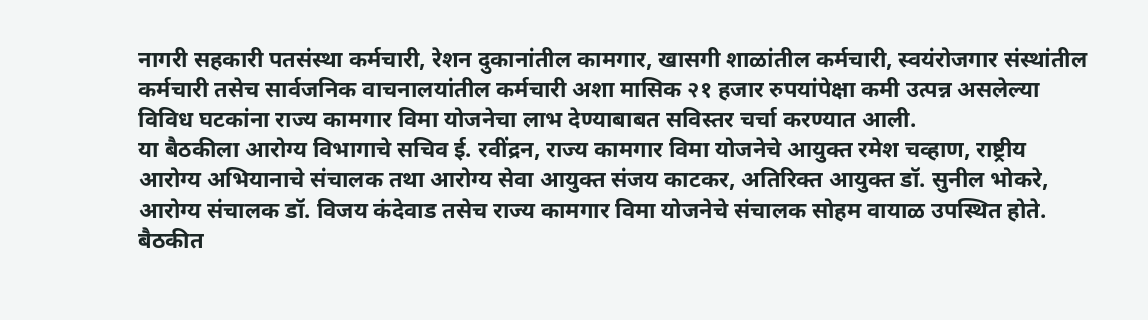नागरी सहकारी पतसंस्था कर्मचारी, रेशन दुकानांतील कामगार, खासगी शाळांतील कर्मचारी, स्वयंरोजगार संस्थांतील कर्मचारी तसेच सार्वजनिक वाचनालयांतील कर्मचारी अशा मासिक २१ हजार रुपयांपेक्षा कमी उत्पन्न असलेल्या विविध घटकांना राज्य कामगार विमा योजनेचा लाभ देण्याबाबत सविस्तर चर्चा करण्यात आली.
या बैठकीला आरोग्य विभागाचे सचिव ई. रवींद्रन, राज्य कामगार विमा योजनेचे आयुक्त रमेश चव्हाण, राष्ट्रीय आरोग्य अभियानाचे संचालक तथा आरोग्य सेवा आयुक्त संजय काटकर, अतिरिक्त आयुक्त डॉ. सुनील भोकरे, आरोग्य संचालक डॉ. विजय कंदेवाड तसेच राज्य कामगार विमा योजनेचे संचालक सोहम वायाळ उपस्थित होते.
बैठकीत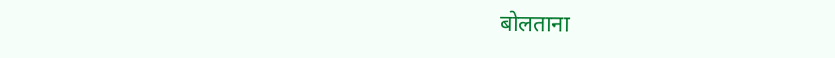बोलताना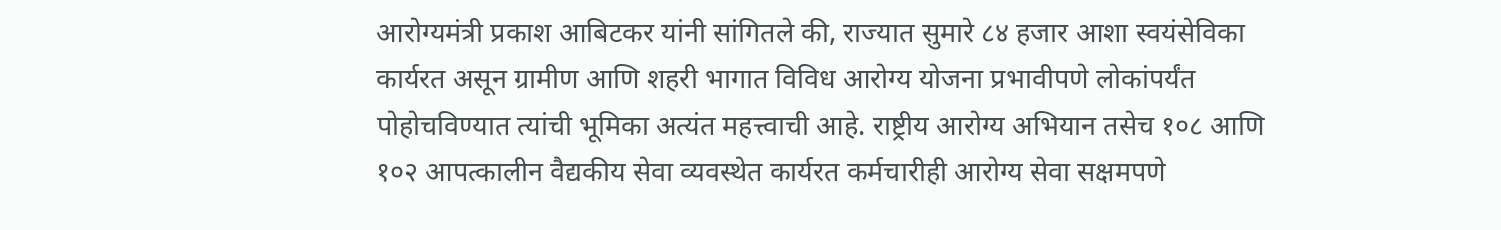आरोग्यमंत्री प्रकाश आबिटकर यांनी सांगितले की, राज्यात सुमारे ८४ हजार आशा स्वयंसेविका कार्यरत असून ग्रामीण आणि शहरी भागात विविध आरोग्य योजना प्रभावीपणे लोकांपर्यंत पोहोचविण्यात त्यांची भूमिका अत्यंत महत्त्वाची आहे. राष्ट्रीय आरोग्य अभियान तसेच १०८ आणि १०२ आपत्कालीन वैद्यकीय सेवा व्यवस्थेत कार्यरत कर्मचारीही आरोग्य सेवा सक्षमपणे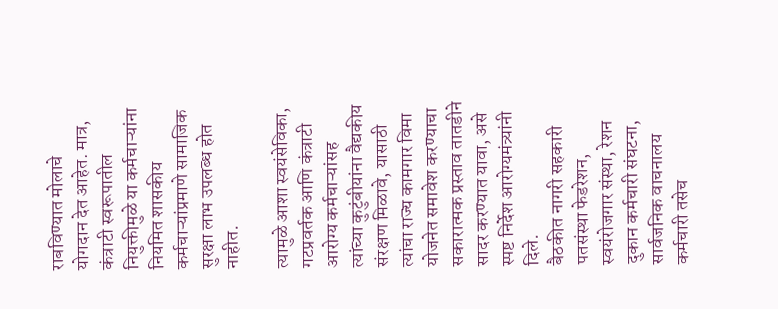राबविण्यात मोलाचे योगदान देत आहेत. मात्र, कंत्राटी स्वरूपातील नियुक्तीमुळे या कर्मचाऱ्यांना नियमित शासकीय कर्मचाऱ्यांप्रमाणे सामाजिक सुरक्षा लाभ उपलब्ध होत नाहीत.

त्यामुळे आशा स्वयंसेविका, गटप्रवर्तक आणि कंत्राटी आरोग्य कर्मचाऱ्यांसह त्यांच्या कुटुंबीयांना वैद्यकीय संरक्षण मिळावे, यासाठी त्यांचा राज्य कामगार विमा योजनेत समावेश करण्याचा सकारात्मक प्रस्ताव तातडीने सादर करण्यात यावा, असे स्पष्ट निर्देश आरोग्यमंत्र्यांनी दिले.
बैठकीत नागरी सहकारी पतसंस्था फेडरेशन, स्वयंरोजगार संस्था, रेशन दुकान कर्मचारी संघटना, सार्वजनिक वाचनालय कर्मचारी तसेच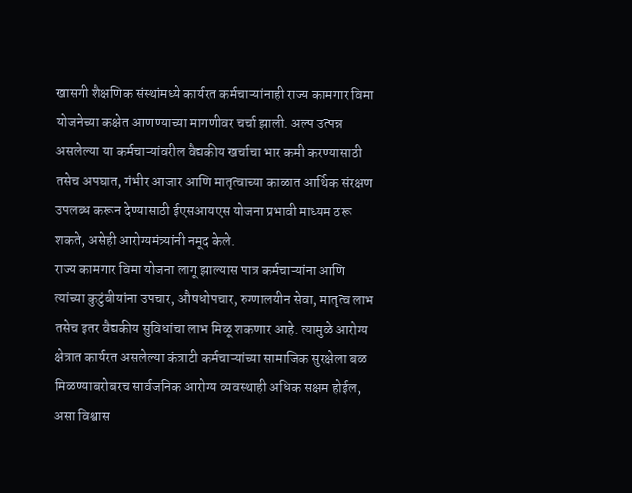खासगी शैक्षणिक संस्थांमध्ये कार्यरत कर्मचाऱ्यांनाही राज्य कामगार विमा योजनेच्या कक्षेत आणण्याच्या मागणीवर चर्चा झाली. अल्प उत्पन्न असलेल्या या कर्मचाऱ्यांवरील वैद्यकीय खर्चाचा भार कमी करण्यासाठी तसेच अपघात, गंभीर आजार आणि मातृत्वाच्या काळात आर्थिक संरक्षण उपलब्ध करून देण्यासाठी ईएसआयएस योजना प्रभावी माध्यम ठरू शकते, असेही आरोग्यमंत्र्यांनी नमूद केले.
राज्य कामगार विमा योजना लागू झाल्यास पात्र कर्मचाऱ्यांना आणि त्यांच्या कुटुंबीयांना उपचार, औषधोपचार, रुग्णालयीन सेवा, मातृत्व लाभ तसेच इतर वैद्यकीय सुविधांचा लाभ मिळू शकणार आहे. त्यामुळे आरोग्य क्षेत्रात कार्यरत असलेल्या कंत्राटी कर्मचाऱ्यांच्या सामाजिक सुरक्षेला बळ मिळण्याबरोबरच सार्वजनिक आरोग्य व्यवस्थाही अधिक सक्षम होईल, असा विश्वास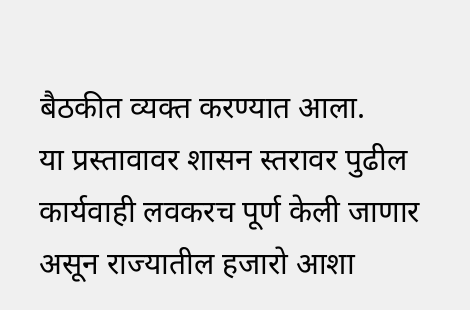बैठकीत व्यक्त करण्यात आला.
या प्रस्तावावर शासन स्तरावर पुढील कार्यवाही लवकरच पूर्ण केली जाणार असून राज्यातील हजारो आशा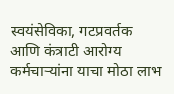स्वयंसेविका, गटप्रवर्तक आणि कंत्राटी आरोग्य कर्मचाऱ्यांना याचा मोठा लाभ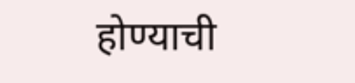होण्याची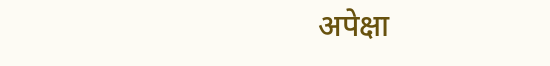अपेक्षा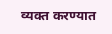व्यक्त करण्यात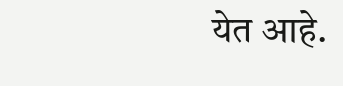येत आहे.